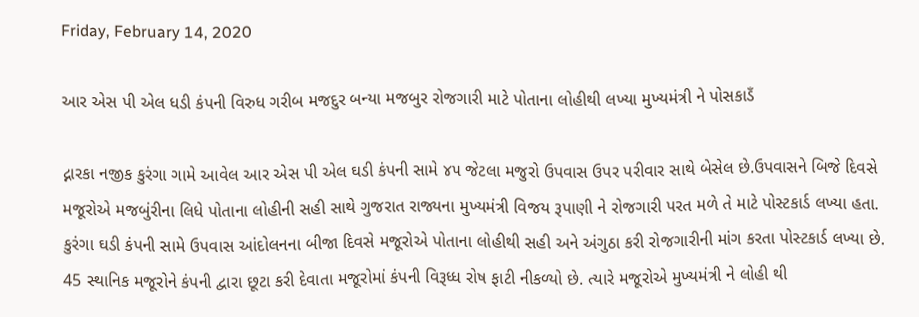Friday, February 14, 2020

આર એસ પી એલ ધડી કંપની વિરુધ ગરીબ મજદુર બન્યા મજબુર રોજગારી માટે પોતાના લોહીથી લખ્યા મુખ્યમંત્રી ને પોસકાડઁ

દ્નારકા નજીક કુરંગા ગામે આવેલ આર એસ પી એલ ઘડી કંપની સામે ૪૫ જેટલા મજુરો ઉપવાસ ઉપર પરીવાર સાથે બેસેલ છે.ઉપવાસને બિજે દિવસે મજૂરોએ મજબુંરીના લિધે પોતાના લોહીની સહી સાથે ગુજરાત રાજ્યના મુખ્યમંત્રી વિજય રૂપાણી ને રોજગારી પરત મળે તે માટે પોસ્ટકાર્ડ લખ્યા હતા. કુરંગા ઘડી કંપની સામે ઉપવાસ આંદોલનના બીજા દિવસે મજૂરોએ પોતાના લોહીથી સહી અને અંગુઠા કરી રોજગારીની માંગ કરતા પોસ્ટકાર્ડ લખ્યા છે. 45 સ્થાનિક મજૂરોને કંપની દ્વારા છૂટા કરી દેવાતા મજૂરોમાં કંપની વિરૂધ્ધ રોષ ફાટી નીકળ્યો છે. ત્યારે મજૂરોએ મુખ્યમંત્રી ને લોહી થી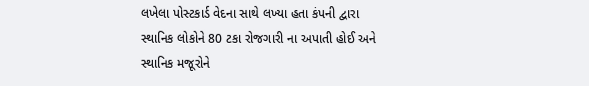લખેલા પોસ્ટકાર્ડ વેદના સાથે લખ્યા હતા કંપની દ્વારા સ્થાનિક લોકોને 80 ટકા રોજગારી ના અપાતી હોઈ અને સ્થાનિક મજૂરોને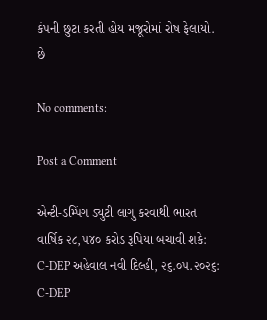કંપની છુટા કરતી હોય મજૂરોમાં રોષ ફેલાયો. છે

No comments:

Post a Comment

એન્ટી-ડમ્પિંગ ડ્યુટી લાગુ કરવાથી ભારત વાર્ષિક ૨૮,૫૪૦ કરોડ રૂપિયા બચાવી શકે: C-DEP અહેવાલ નવી દિલ્હી, ૨૬.૦૫.૨૦૨૬: C-DEP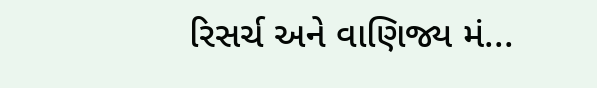રિસર્ચ અને વાણિજ્ય મં...